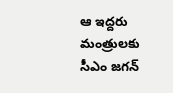ఆ ఇద్దరు మంత్రులకు సీఎం జగన్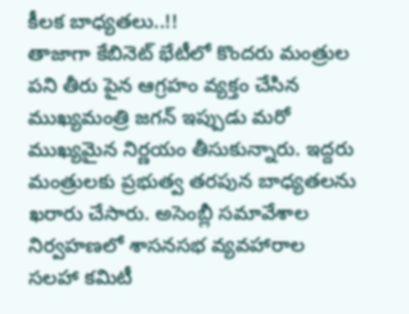కీలక బాధ్యతలు..!!
తాజాగా కేబినెట్ భేటీలో కొందరు మంత్రుల పని తీరు పైన ఆగ్రహం వ్యక్తం చేసిన ముఖ్యమంత్రి జగన్ ఇప్పుడు మరో ముఖ్యమైన నిర్ణయం తీసుకున్నారు. ఇద్దరు మంత్రులకు ప్రభుత్వ తరపున బాధ్యతలను ఖరారు చేసారు. అసెంబ్లీ సమావేశాల నిర్వహణలో శాసనసభ వ్యవహారాల సలహా కమిటీ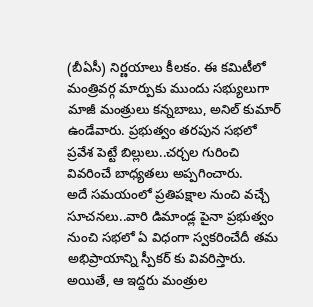(బీఏసీ) నిర్ణయాలు కీలకం. ఈ కమిటీలో మంత్రివర్గ మార్పుకు ముందు సభ్యులుగా మాజీ మంత్రులు కన్నబాబు, అనిల్ కుమార్ ఉండేవారు. ప్రభుత్వం తరపున సభలో ప్రవేశ పెట్టే బిల్లులు..చర్చల గురించి వివరించే బాధ్యతలు అప్పగించారు.
అదే సమయంలో ప్రతిపక్షాల నుంచి వచ్చే సూచనలు..వారి డిమాండ్ల పైనా ప్రభుత్వం నుంచి సభలో ఏ విధంగా స్వకరించేదీ తమ అభిప్రాయాన్ని స్పీకర్ కు వివరిస్తారు. అయితే, ఆ ఇద్దరు మంత్రుల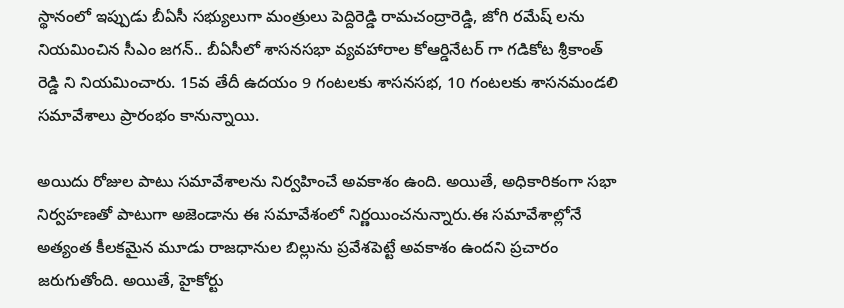స్థానంలో ఇప్పుడు బీఏసీ సభ్యులుగా మంత్రులు పెద్దిరెడ్డి రామచంద్రారెడ్డి, జోగి రమేష్ లను నియమించిన సీఎం జగన్.. బీఏసీలో శాసనసభా వ్యవహారాల కోఆర్డినేటర్ గా గడికోట శ్రీకాంత్ రెడ్డి ని నియమించారు. 15వ తేదీ ఉదయం 9 గంటలకు శాసనసభ, 10 గంటలకు శాసనమండలి సమావేశాలు ప్రారంభం కానున్నాయి.

అయిదు రోజుల పాటు సమావేశాలను నిర్వహించే అవకాశం ఉంది. అయితే, అధికారికంగా సభా నిర్వహణతో పాటుగా అజెండాను ఈ సమావేశంలో నిర్ణయించనున్నారు.ఈ సమావేశాల్లోనే అత్యంత కీలకమైన మూడు రాజధానుల బిల్లును ప్రవేశపెట్టే అవకాశం ఉందని ప్రచారం జరుగుతోంది. అయితే, హైకోర్టు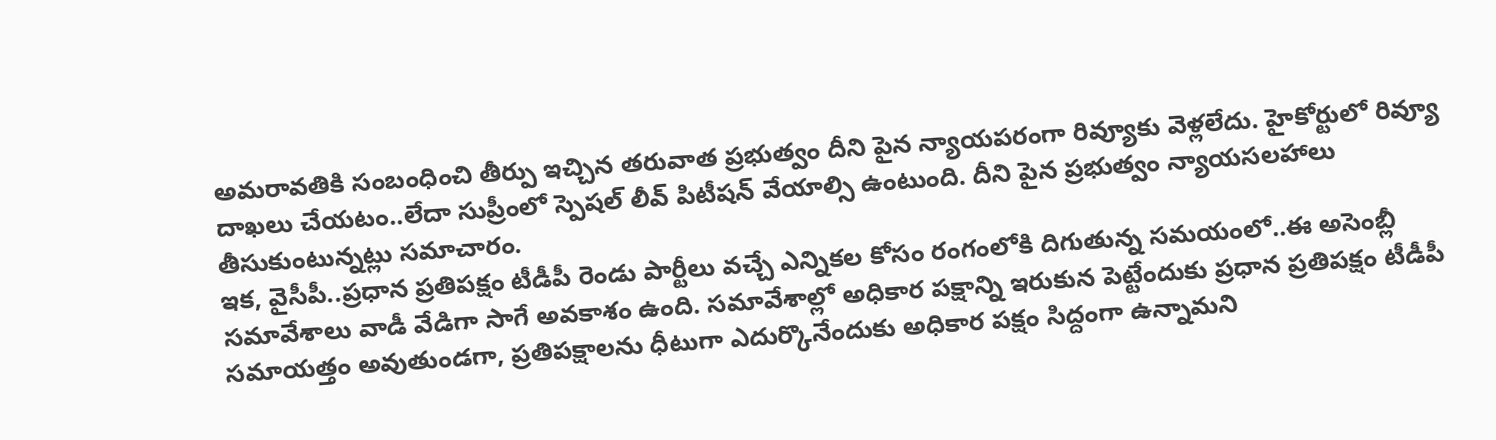అమరావతికి సంబంధించి తీర్పు ఇచ్చిన తరువాత ప్రభుత్వం దీని పైన న్యాయపరంగా రివ్యూకు వెళ్లలేదు. హైకోర్టులో రివ్యూ దాఖలు చేయటం..లేదా సుప్రీంలో స్పెషల్ లీవ్ పిటీషన్ వేయాల్సి ఉంటుంది. దీని పైన ప్రభుత్వం న్యాయసలహాలు తీసుకుంటున్నట్లు సమాచారం.
ఇక, వైసీపీ..ప్రధాన ప్రతిపక్షం టీడీపీ రెండు పార్టీలు వచ్చే ఎన్నికల కోసం రంగంలోకి దిగుతున్న సమయంలో..ఈ అసెంబ్లీ సమావేశాలు వాడీ వేడిగా సాగే అవకాశం ఉంది. సమావేశాల్లో అధికార పక్షాన్ని ఇరుకున పెట్టేందుకు ప్రధాన ప్రతిపక్షం టీడీపీ సమాయత్తం అవుతుండగా, ప్రతిపక్షాలను ధీటుగా ఎదుర్కొనేందుకు అధికార పక్షం సిద్దంగా ఉన్నామని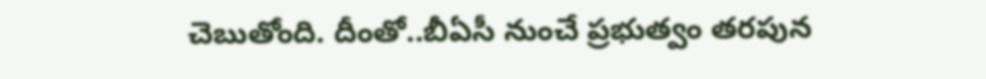చెబుతోంది. దీంతో..బీఏసీ నుంచే ప్రభుత్వం తరపున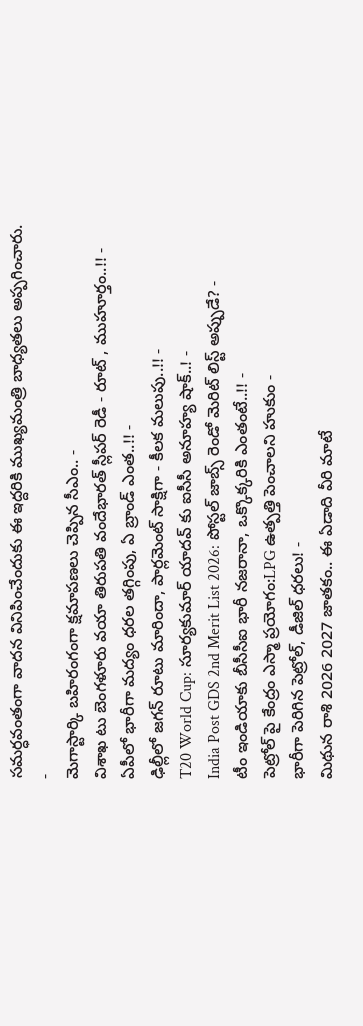సమర్ధవంతంగా వాదన వినిపించేందుకు ఈ ఇద్దరికి ముఖ్యమంత్రి బాధ్యతలు అప్పగించారు.
-
మెగాస్టార్కి బహిరంగంగా క్షమాపణలు చెప్పిన సీఎం.. -
విశాఖ టు బెంగళూరు వయా తిరుపతి వందేభారత్ స్లీపర్ రెడీ - రూట్ , ముహూర్తం..!! -
ఏపీలో భారీగా మద్యం ధరల తగ్గింపు, ఏ బ్రాండ్ ఎంత..!! -
ఢిల్లీలో జగన్ రూటు మారిందా, పార్లమెంట్ సాక్షిగా - కీలక మలుపు..!! -
T20 World Cup: సూర్యకుమార్ యాదవ్ కు ఐసీసీ అనూహ్య షాక్..! -
India Post GDS 2nd Merit List 2026: పోస్టల్ జాబ్స్ రెండో మెరిట్ లిస్ట్ అప్పుడే? -
టీం ఇండియాకు బీసీసీఐ భారీ నజరానా, ఒక్కొక్కరికి ఎంతంటే..!! -
పెట్రోల్ పై కేంద్రం ఎస్మా ప్రయోగం:LPG ఉత్పత్తి పెంచాలని హుకుం -
భారీగా పెరిగిన పెట్రోల్, డీజిల్ ధరలు! -
మిథున రాశి 2026 2027 జాతకం.. ఈ ఏడాది వీరి మాటే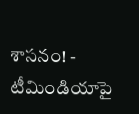శాసనం! -
టీమిండియాపై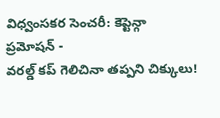విధ్వంసకర సెంచరీ: కెప్టెన్గా ప్రమోషన్ -
వరల్డ్ కప్ గెలిచినా తప్పని చిక్కులు!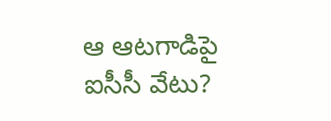ఆ ఆటగాడిపై ఐసీసీ వేటు?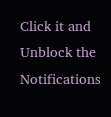Click it and Unblock the Notifications